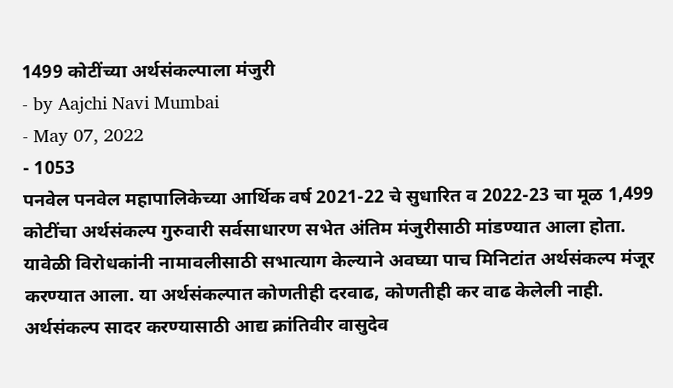1499 कोटींच्या अर्थसंकल्पाला मंजुरी
- by Aajchi Navi Mumbai
- May 07, 2022
- 1053
पनवेल पनवेल महापालिकेच्या आर्थिक वर्ष 2021-22 चे सुधारित व 2022-23 चा मूळ 1,499 कोटींचा अर्थसंकल्प गुरुवारी सर्वसाधारण सभेत अंतिम मंजुरीसाठी मांडण्यात आला होता. यावेळी विरोधकांनी नामावलीसाठी सभात्याग केल्याने अवघ्या पाच मिनिटांत अर्थसंकल्प मंजूर करण्यात आला. या अर्थसंकल्पात कोणतीही दरवाढ, कोणतीही कर वाढ केलेली नाही.
अर्थसंकल्प सादर करण्यासाठी आद्य क्रांतिवीर वासुदेव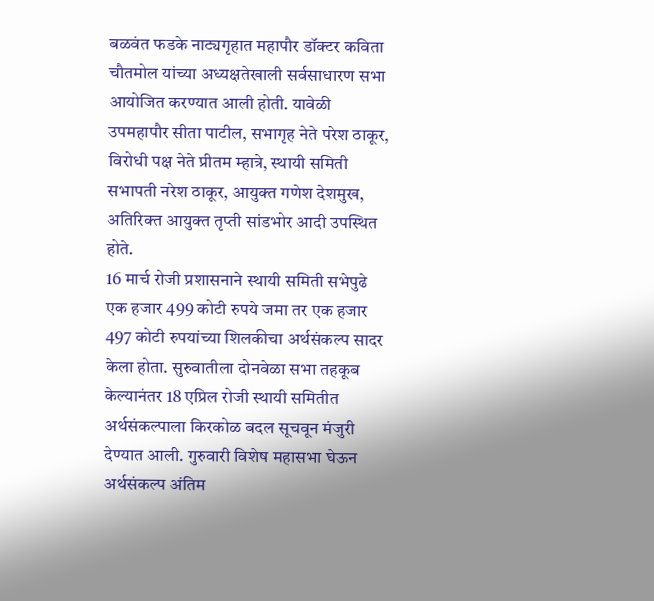बळवंत फडके नाट्यगृहात महापौर डॉक्टर कविता चौतमोल यांच्या अध्यक्षतेखाली सर्वसाधारण सभा आयोजित करण्यात आली होती. यावेळी उपमहापौर सीता पाटील, सभागृह नेते परेश ठाकूर, विरोधी पक्ष नेते प्रीतम म्हात्रे, स्थायी समिती सभापती नरेश ठाकूर, आयुक्त गणेश देशमुख, अतिरिक्त आयुक्त तृप्ती सांडभोर आदी उपस्थित होते.
16 मार्च रोजी प्रशासनाने स्थायी समिती सभेपुढे एक हजार 499 कोटी रुपये जमा तर एक हजार 497 कोटी रुपयांच्या शिलकीचा अर्थसंकल्प सादर केला होता. सुरुवातीला दोनवेळा सभा तहकूब केल्यानंतर 18 एप्रिल रोजी स्थायी समितीत अर्थसंकल्पाला किरकोळ बदल सूचवून मंजुरी देण्यात आली. गुरुवारी विशेष महासभा घेऊन अर्थसंकल्प अंतिम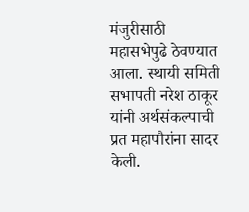मंजुरीसाठी महासभेपुढे ठेवण्यात आला. स्थायी समिती सभापती नरेश ठाकूर यांनी अर्थसंकल्पाची प्रत महापौरांना सादर केली.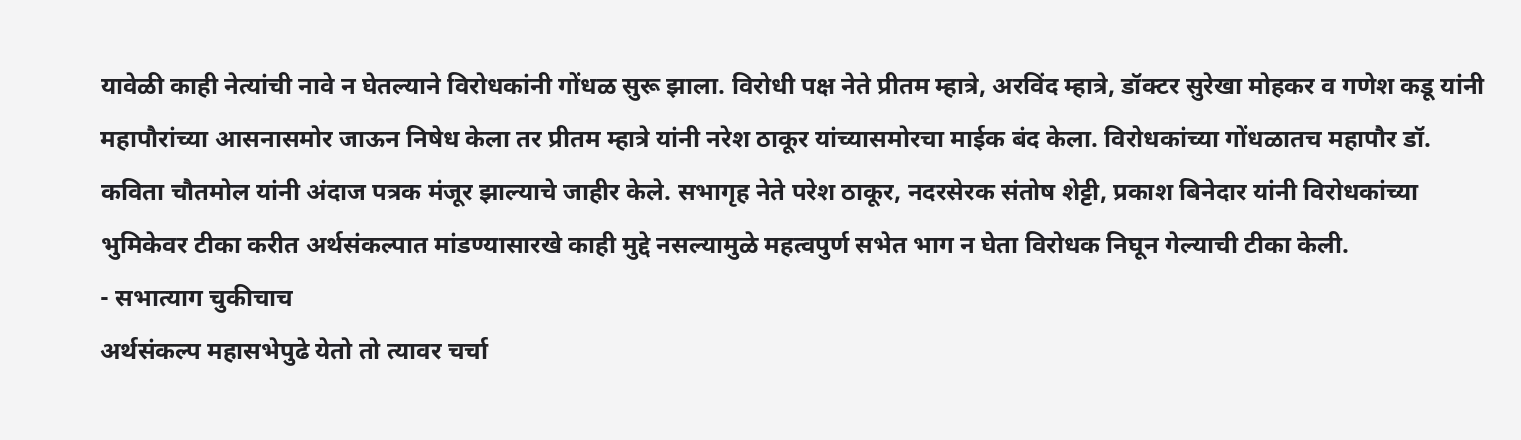यावेळी काही नेत्यांची नावे न घेतल्याने विरोधकांनी गोंधळ सुरू झाला. विरोधी पक्ष नेते प्रीतम म्हात्रे, अरविंद म्हात्रे, डॉक्टर सुरेखा मोहकर व गणेश कडू यांनी महापौरांच्या आसनासमोर जाऊन निषेध केला तर प्रीतम म्हात्रे यांनी नरेश ठाकूर यांच्यासमोरचा माईक बंद केला. विरोधकांच्या गोंधळातच महापौर डॉ. कविता चौतमोल यांनी अंदाज पत्रक मंजूर झाल्याचे जाहीर केले. सभागृह नेते परेश ठाकूर, नदरसेरक संतोष शेट्टी, प्रकाश बिनेदार यांनी विरोधकांच्या भुमिकेवर टीका करीत अर्थसंकल्पात मांडण्यासारखे काही मुद्दे नसल्यामुळे महत्वपुर्ण सभेत भाग न घेता विरोधक निघून गेल्याची टीका केली.
- सभात्याग चुकीचाच
अर्थसंकल्प महासभेपुढे येतो तो त्यावर चर्चा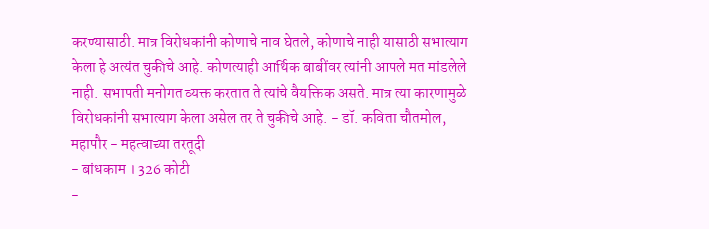करण्यासाठी. मात्र विरोधकांनी कोणाचे नाव घेतले, कोणाचे नाही यासाठी सभात्याग केला हे अत्यंत चुकीचे आहे. कोणत्याही आर्थिक बाबींवर त्यांनी आपले मत मांडलेले नाही. सभापती मनोगत व्यक्त करतात ते त्यांचे वैयक्तिक असते. मात्र त्या कारणामुळे विरोधकांनी सभात्याग केला असेल तर ते चुकीचे आहे. - डॉ. कविता चौतमोल, महापौर - महत्वाच्या तरतूदी
- बांधकाम । 326 कोटी
-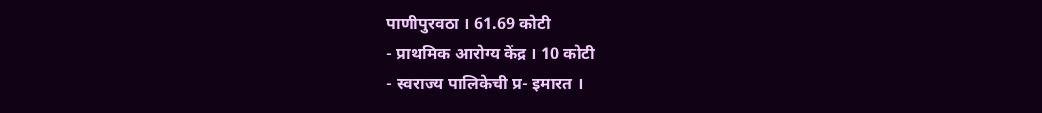पाणीपुरवठा । 61.69 कोटी
- प्राथमिक आरोग्य केंद्र । 10 कोटी
- स्वराज्य पालिकेची प्र- इमारत ।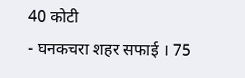40 कोटी
- घनकचरा शहर सफाई । 75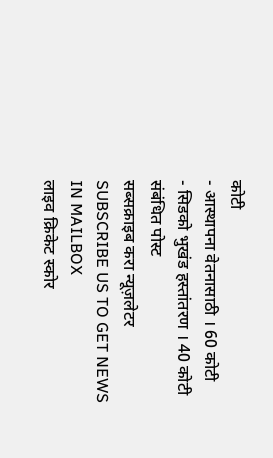कोटी
- आस्थापना वेतनासाठी । 60 कोटी
- सिडको भुखंड हस्तांतरण । 40 कोटी
संबंधित पोस्ट
सब्सक्राइब करा न्यूज़लेटर
SUBSCRIBE US TO GET NEWS IN MAILBOX
लाइव क्रिकेट स्कोर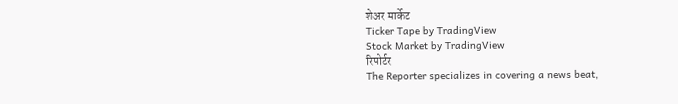शेअर मार्केट
Ticker Tape by TradingView
Stock Market by TradingView
रिपोर्टर
The Reporter specializes in covering a news beat,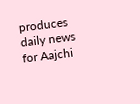produces daily news for Aajchi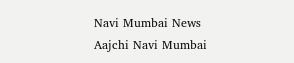Navi Mumbai News
Aajchi Navi Mumbai